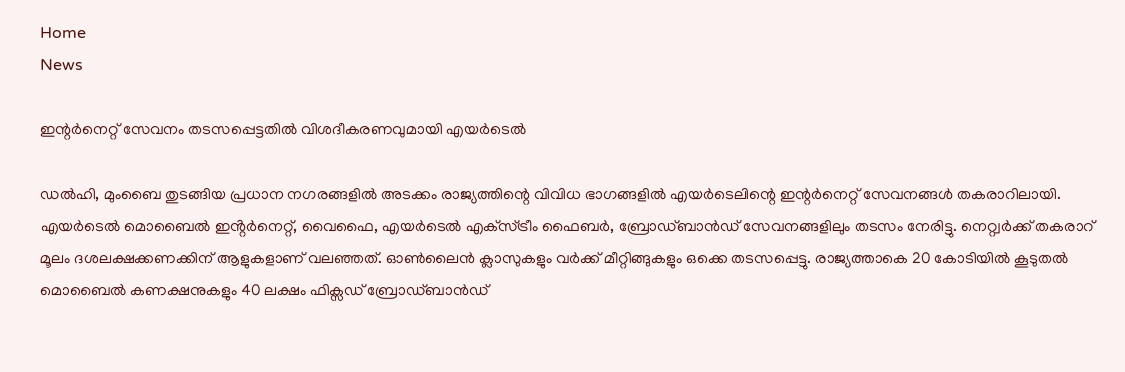Home
News

ഇന്റർനെറ്റ് സേവനം തടസപ്പെട്ടതിൽ വിശദീകരണവുമായി എയർടെൽ

ഡൽഹി, മുംബൈ തുടങ്ങിയ പ്രധാന നഗരങ്ങളിൽ അടക്കം രാജ്യത്തിന്റെ വിവിധ ഭാഗങ്ങളിൽ എയർടെലിന്റെ ഇന്റർനെറ്റ് സേവനങ്ങൾ തകരാറിലായി. എയർടെൽ മൊബൈൽ ഇൻ്റർനെറ്റ്, വൈഫൈ, എയർടെൽ എക്‌സ്ട്രീം ഫൈബർ, ബ്രോഡ്‌ബാൻഡ് സേവനങ്ങളിലും തടസം നേരിട്ടു. നെറ്റ്വർക്ക് തകരാറ് മൂലം ദശലക്ഷക്കണക്കിന് ആളുകളാണ് വലഞ്ഞത്. ഓൺലൈൻ ക്ലാസുകളും വർക്ക് മീറ്റിങ്ങുകളും ഒക്കെ തടസപ്പെട്ടു. രാജ്യത്താകെ 20 കോടിയിൽ കൂടുതൽ മൊബൈൽ കണക്ഷനുകളും 40 ലക്ഷം ഫിക്സഡ് ബ്രോഡ്ബാൻഡ്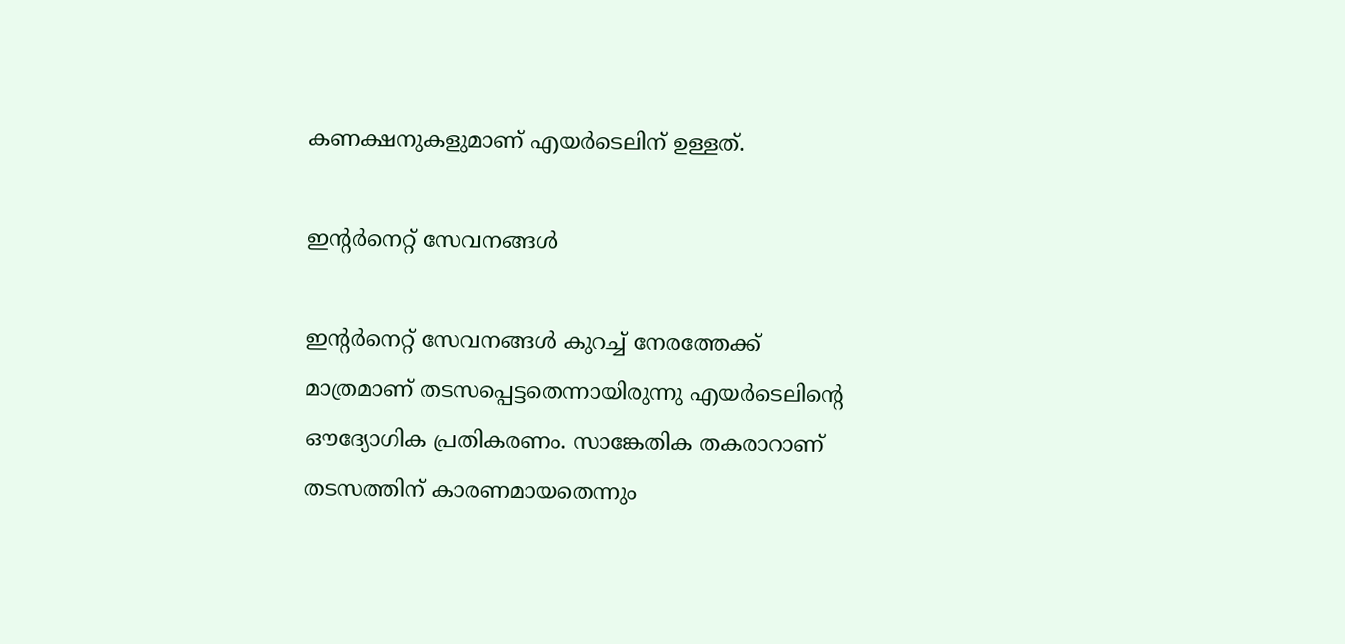കണക്ഷനുകളുമാണ് എയർടെലിന് ഉള്ളത്.

ഇന്റർനെറ്റ് സേവനങ്ങൾ

ഇന്റർനെറ്റ് സേവനങ്ങൾ കുറച്ച് നേരത്തേക്ക് മാത്രമാണ് തടസപ്പെട്ടതെന്നായിരുന്നു എയർടെലിന്റെ ഔദ്യോഗിക പ്രതികരണം. സാങ്കേതിക തകരാറാണ് തടസത്തിന് കാരണമായതെന്നും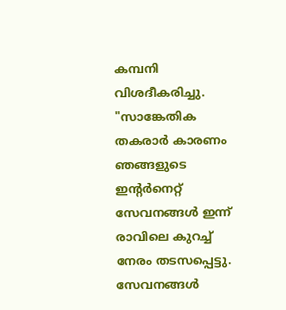കമ്പനി വിശദീകരിച്ചു. "സാങ്കേതിക തകരാർ കാരണം ഞങ്ങളുടെ ഇന്റർനെറ്റ് സേവനങ്ങൾ ഇന്ന് രാവിലെ കുറച്ച് നേരം തടസപ്പെട്ടു. സേവനങ്ങൾ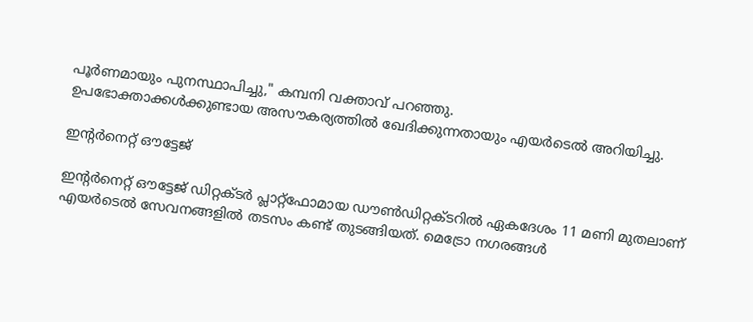പൂർണമായും പുനസ്ഥാപിച്ചു," കമ്പനി വക്താവ് പറഞ്ഞു.
ഉപഭോക്താക്കൾക്കുണ്ടായ അസൗകര്യത്തിൽ ഖേദിക്കുന്നതായും എയർടെൽ അറിയിച്ചു.

ഇന്റർനെറ്റ് ഔട്ടേജ്

ഇന്റർനെറ്റ് ഔട്ടേജ് ഡിറ്റക്ടർ പ്ലാറ്റ്‌ഫോമായ ഡൗൺഡിറ്റക്ടറിൽ ഏകദേശം 11 മണി മുതലാണ് എയർടെൽ സേവനങ്ങളിൽ തടസം കണ്ട് തുടങ്ങിയത്. മെട്രോ നഗരങ്ങൾ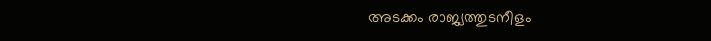അടക്കം രാജ്യത്തുടനീളം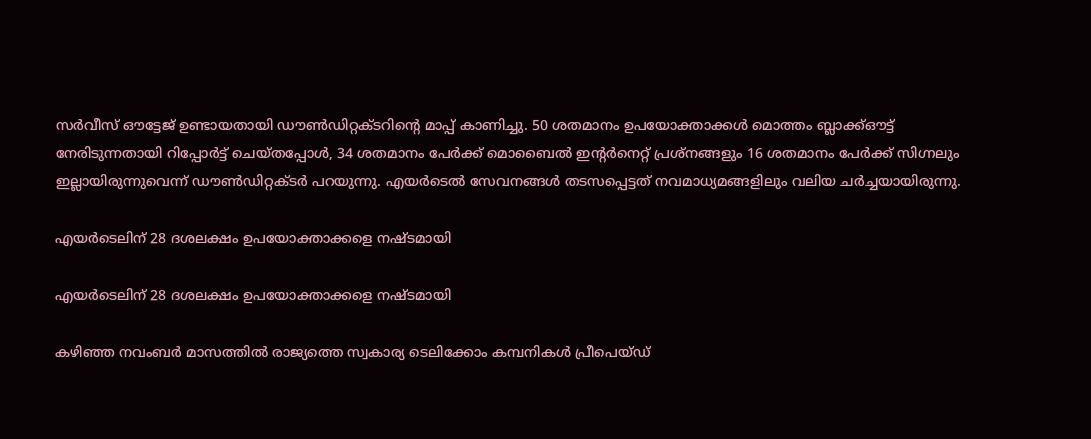സർവീസ് ഔട്ടേജ് ഉണ്ടായതായി ഡൗൺഡിറ്റക്ടറിന്റെ മാപ്പ് കാണിച്ചു. 50 ശതമാനം ഉപയോക്താക്കൾ മൊത്തം ബ്ലാക്ക്ഔട്ട് നേരിടുന്നതായി റിപ്പോർട്ട് ചെയ്‌തപ്പോൾ, 34 ശതമാനം പേർക്ക് മൊബൈൽ ഇന്റർനെറ്റ് പ്രശ്‌നങ്ങളും 16 ശതമാനം പേർക്ക് സിഗ്നലും ഇല്ലായിരുന്നുവെന്ന് ഡൗൺഡിറ്റക്ടർ പറയുന്നു. എയർടെൽ സേവനങ്ങൾ തടസപ്പെട്ടത് നവമാധ്യമങ്ങളിലും വലിയ ചർച്ചയായിരുന്നു.

എയർടെലിന് 28 ദശലക്ഷം ഉപയോക്താക്കളെ നഷ്ടമായി

എയർടെലിന് 28 ദശലക്ഷം ഉപയോക്താക്കളെ നഷ്ടമായി

കഴിഞ്ഞ നവംബർ മാസത്തിൽ രാജ്യത്തെ സ്വകാര്യ ടെലിക്കോം കമ്പനികൾ പ്രീപെയ്ഡ്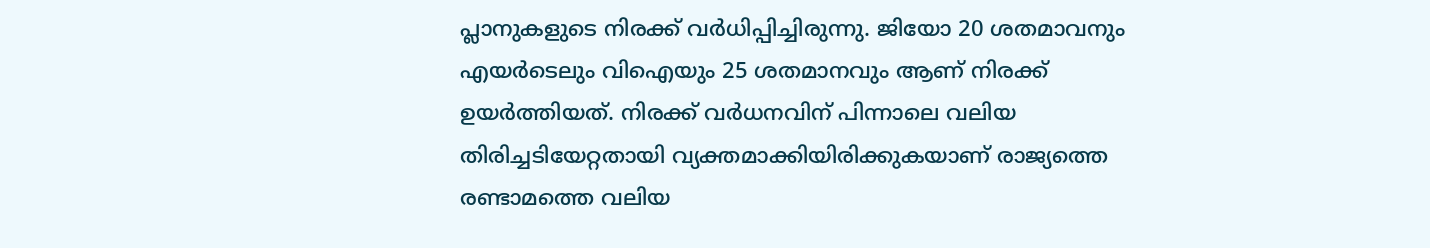പ്ലാനുകളുടെ നിരക്ക് വർധിപ്പിച്ചിരുന്നു. ജിയോ 20 ശതമാവനും എയർടെലും വിഐയും 25 ശതമാനവും ആണ് നിരക്ക് ഉയർത്തിയത്. നിരക്ക് വർധനവിന് പിന്നാലെ വലിയ തിരിച്ചടിയേറ്റതായി വ്യക്തമാക്കിയിരിക്കുകയാണ് രാജ്യത്തെ രണ്ടാമത്തെ വലിയ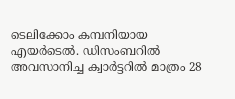ടെലിക്കോം കമ്പനിയായ എയർടെൽ. ഡിസംബറിൽ അവസാനിച്ച ക്വാർട്ടറിൽ മാത്രം 28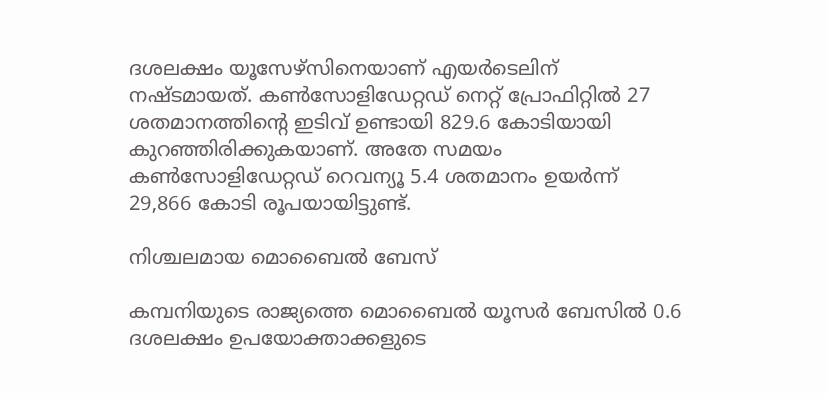ദശലക്ഷം യൂസേഴ്സിനെയാണ് എയർടെലിന് നഷ്ടമായത്. കൺസോളിഡേറ്റഡ് നെറ്റ് പ്രോഫിറ്റിൽ 27 ശതമാനത്തിന്റെ ഇടിവ് ഉണ്ടായി 829.6 കോടിയായി കുറഞ്ഞിരിക്കുകയാണ്. അതേ സമയം കൺസോളിഡേറ്റഡ് റെവന്യൂ 5.4 ശതമാനം ഉയർന്ന് 29,866 കോടി രൂപയായിട്ടുണ്ട്.

നിശ്ചലമായ മൊബൈൽ ബേസ്

കമ്പനിയുടെ രാജ്യത്തെ മൊബൈൽ യൂസർ ബേസിൽ 0.6 ദശലക്ഷം ഉപയോക്താക്കളുടെ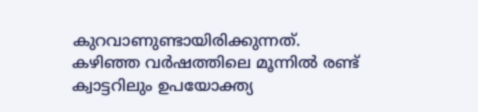കുറവാണുണ്ടായിരിക്കുന്നത്. കഴിഞ്ഞ വർഷത്തിലെ മൂന്നിൽ രണ്ട് ക്വാട്ടറിലും ഉപയോക്ത്യ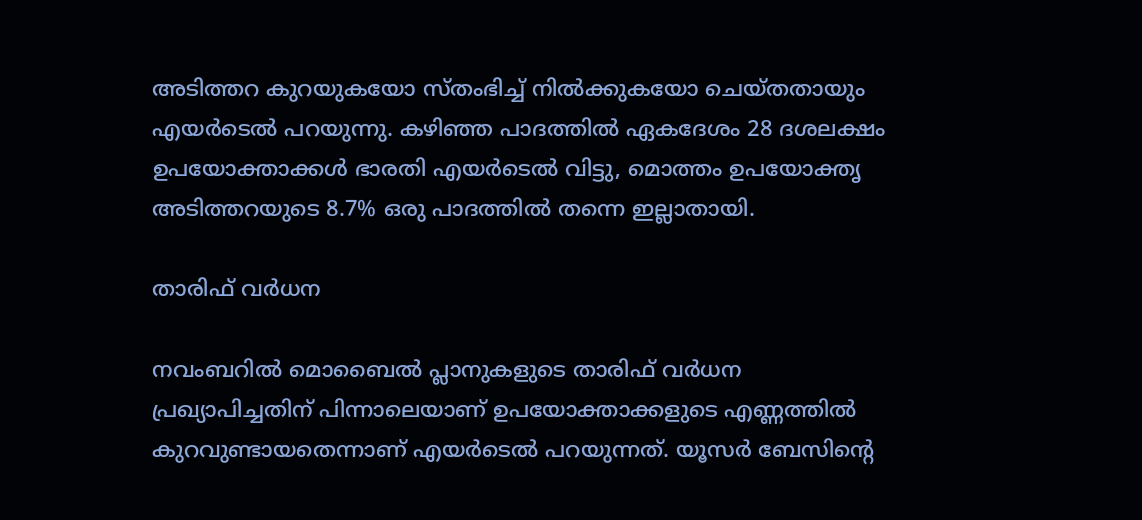അടിത്തറ കുറയുകയോ സ്തംഭിച്ച് നിൽക്കുകയോ ചെയ്തതായും എയർടെൽ പറയുന്നു. കഴിഞ്ഞ പാദത്തിൽ ഏകദേശം 28 ദശലക്ഷം ഉപയോക്താക്കൾ ഭാരതി എയർടെൽ വിട്ടു, മൊത്തം ഉപയോക്തൃ അടിത്തറയുടെ 8.7% ഒരു പാദത്തിൽ തന്നെ ഇല്ലാതായി.

താരിഫ് വർധന

നവംബറിൽ മൊബൈൽ പ്ലാനുകളുടെ താരിഫ് വർധന പ്രഖ്യാപിച്ചതിന് പിന്നാലെയാണ് ഉപയോക്താക്കളുടെ എണ്ണത്തിൽ കുറവുണ്ടായതെന്നാണ് എയർടെൽ പറയുന്നത്. യൂസർ ബേസിന്റെ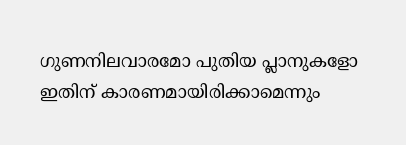ഗുണനിലവാരമോ പുതിയ പ്ലാനുകളോ ഇതിന് കാരണമായിരിക്കാമെന്നും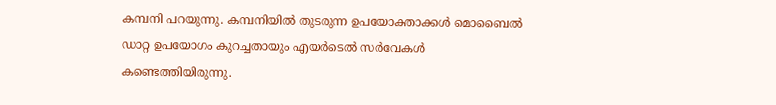കമ്പനി പറയുന്നു. കമ്പനിയിൽ തുടരുന്ന ഉപയോക്താക്കൾ മൊബൈൽ ഡാറ്റ ഉപയോഗം കുറച്ചതായും എയർടെൽ സർവേകൾ കണ്ടെത്തിയിരുന്നു.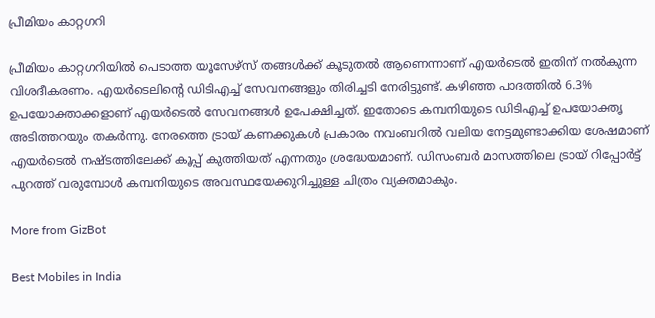പ്രീമിയം കാറ്റഗറി

പ്രീമിയം കാറ്റഗറിയിൽ പെടാത്ത യൂസേഴ്സ് തങ്ങൾക്ക് കൂടുതൽ ആണെന്നാണ് എയർടെൽ ഇതിന് നൽകുന്ന വിശദീകരണം. എയർടെലിന്റെ ഡിടിഎച്ച് സേവനങ്ങളും തിരിച്ചടി നേരിട്ടുണ്ട്. കഴിഞ്ഞ പാദത്തിൽ 6.3% ഉപയോക്താക്കളാണ് എയർടെൽ സേവനങ്ങൾ ഉപേക്ഷിച്ചത്. ഇതോടെ കമ്പനിയുടെ ഡിടിഎച്ച് ഉപയോക്തൃ അടിത്തറയും തകർന്നു. നേരത്തെ ട്രായ് കണക്കുകൾ പ്രകാരം നവംബറിൽ വലിയ നേട്ടമുണ്ടാക്കിയ ശേഷമാണ് എയർടെൽ നഷ്ടത്തിലേക്ക് കൂപ്പ് കുത്തിയത് എന്നതും ശ്രദ്ധേയമാണ്. ഡിസംബർ മാസത്തിലെ ട്രായ് റിപ്പോർട്ട് പുറത്ത് വരുമ്പോൾ കമ്പനിയുടെ അവസ്ഥയേക്കുറിച്ചുള്ള ചിത്രം വ്യക്തമാകും.

More from GizBot

Best Mobiles in India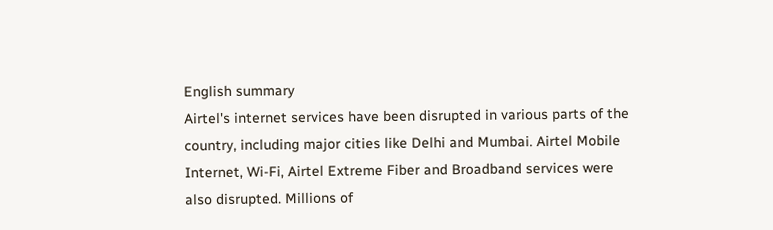English summary
Airtel's internet services have been disrupted in various parts of the country, including major cities like Delhi and Mumbai. Airtel Mobile Internet, Wi-Fi, Airtel Extreme Fiber and Broadband services were also disrupted. Millions of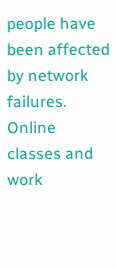people have been affected by network failures. Online classes and work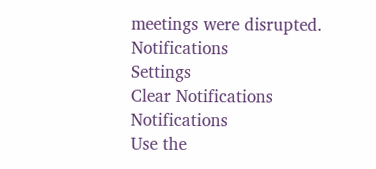meetings were disrupted.
Notifications
Settings
Clear Notifications
Notifications
Use the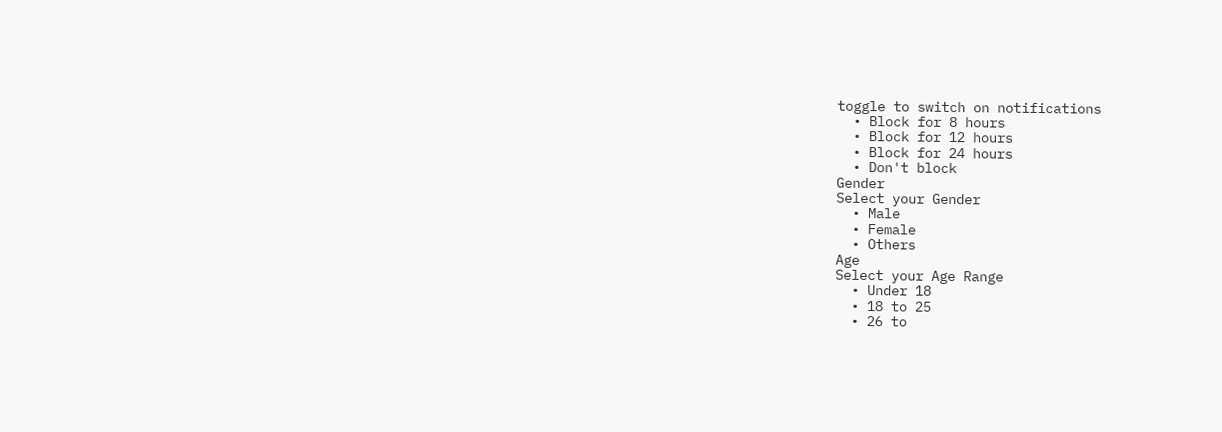toggle to switch on notifications
  • Block for 8 hours
  • Block for 12 hours
  • Block for 24 hours
  • Don't block
Gender
Select your Gender
  • Male
  • Female
  • Others
Age
Select your Age Range
  • Under 18
  • 18 to 25
  • 26 to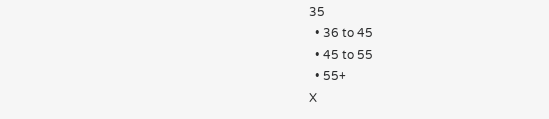35
  • 36 to 45
  • 45 to 55
  • 55+
X